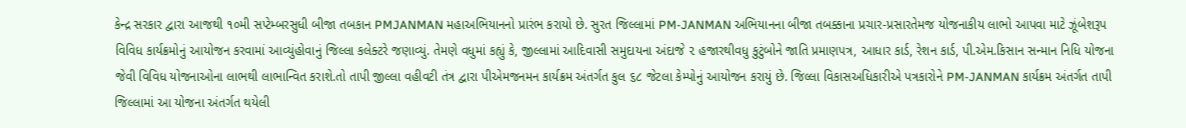કેન્દ્ર સરકાર દ્વારા આજથી ૧૦મી સપ્ટેમ્બરસુધી બીજા તબકાન PMJANMAN મહાઅભિયાનનો પ્રારંભ કરાયો છે. સુરત જિલ્લામાં PM-JANMAN અભિયાનના બીજા તબક્કાના પ્રચાર-પ્રસારતેમજ યોજનાકીય લાભો આપવા માટે ઝૂંબેશરૂપ વિવિધ કાર્યક્રમોનું આયોજન કરવામાં આવ્યુંહોવાનું જિલ્લા કલેક્ટરે જણાવ્યું. તેમણે વધુમાં કહ્યું કે, જીલ્લામાં આદિવાસી સમુદાયના અંદાજે ૨ હજારથીવધુ કુટુંબોને જાતિ પ્રમાણપત્ર, આધાર કાર્ડ, રેશન કાર્ડ, પી.એમ.કિસાન સન્માન નિધિ યોજના જેવી વિવિધ યોજનાઓના લાભથી લાભાન્વિત કરાશે.તો તાપી જીલ્લા વહીવટી તંત્ર દ્વારા પીએમજનમન કાર્યક્રમ અંતર્ગત કુલ ૬૮ જેટલા કેમ્પોનું આયોજન કરાયું છે. જિલ્લા વિકાસઅધિકારીએ પત્રકારોને PM-JANMAN કાર્યક્રમ અંતર્ગત તાપી જિલ્લામાં આ યોજના અંતર્ગત થયેલી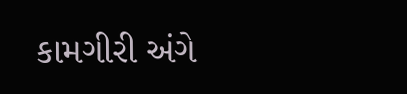કામગીરી અંગે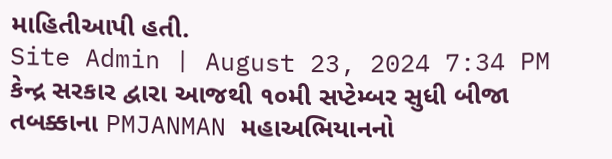માહિતીઆપી હતી.
Site Admin | August 23, 2024 7:34 PM
કેન્દ્ર સરકાર દ્વારા આજથી ૧૦મી સપ્ટેમ્બર સુધી બીજા તબક્કાના PMJANMAN મહાઅભિયાનનો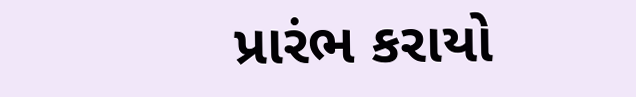પ્રારંભ કરાયો